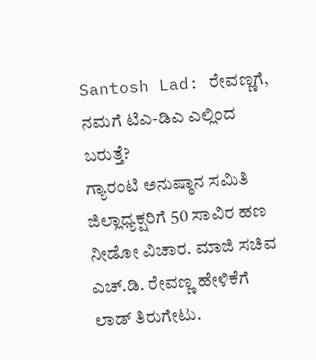Santosh Lad: ರೇವಣ್ಣಗೆ, ನಮಗೆ ಟಿಎ-ಡಿಎ ಎಲ್ಲಿಂದ ಬರುತ್ತೆ?
ಗ್ಯಾರಂಟಿ ಅನುಷ್ಠಾನ ಸಮಿತಿ ಜಿಲ್ಲಾಧ್ಯಕ್ಷರಿಗೆ 50 ಸಾವಿರ ಹಣ ನೀಡೋ ವಿಚಾರ. ಮಾಜಿ ಸಚಿವ ಎಚ್.ಡಿ. ರೇವಣ್ಣ ಹೇಳಿಕೆಗೆ ಲಾಡ್ ತಿರುಗೇಟು.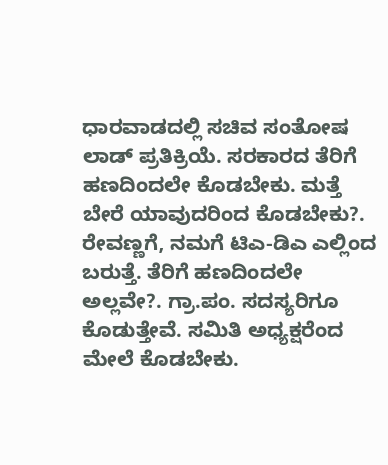ಧಾರವಾಡದಲ್ಲಿ ಸಚಿವ ಸಂತೋಷ ಲಾಡ್ ಪ್ರತಿಕ್ರಿಯೆ. ಸರಕಾರದ ತೆರಿಗೆ ಹಣದಿಂದಲೇ ಕೊಡಬೇಕು. ಮತ್ತೆ ಬೇರೆ ಯಾವುದರಿಂದ ಕೊಡಬೇಕು?. ರೇವಣ್ಣಗೆ, ನಮಗೆ ಟಿಎ-ಡಿಎ ಎಲ್ಲಿಂದ ಬರುತ್ತೆ. ತೆರಿಗೆ ಹಣದಿಂದಲೇ ಅಲ್ಲವೇ?. ಗ್ರಾ.ಪಂ. ಸದಸ್ಯರಿಗೂ ಕೊಡುತ್ತೇವೆ. ಸಮಿತಿ ಅಧ್ಯಕ್ಷರೆಂದ ಮೇಲೆ ಕೊಡಬೇಕು.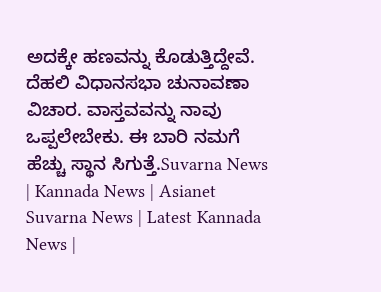ಅದಕ್ಕೇ ಹಣವನ್ನು ಕೊಡುತ್ತಿದ್ದೇವೆ. ದೆಹಲಿ ವಿಧಾನಸಭಾ ಚುನಾವಣಾ ವಿಚಾರ. ವಾಸ್ತವವನ್ನು ನಾವು ಒಪ್ಪಲೇಬೇಕು. ಈ ಬಾರಿ ನಮಗೆ ಹೆಚ್ಚು ಸ್ಥಾನ ಸಿಗುತ್ತೆ.Suvarna News | Kannada News | Asianet Suvarna News | Latest Kannada News |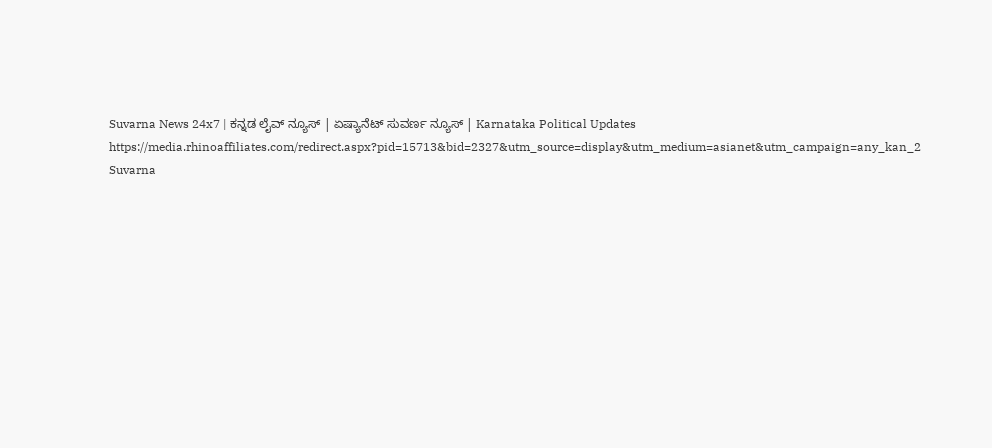Suvarna News 24x7 | ಕನ್ನಡ ಲೈವ್ ನ್ಯೂಸ್ | ಏಷ್ಯಾನೆಟ್ ಸುವರ್ಣ ನ್ಯೂಸ್ | Karnataka Political Updates https://media.rhinoaffiliates.com/redirect.aspx?pid=15713&bid=2327&utm_source=display&utm_medium=asianet&utm_campaign=any_kan_2 Suvarna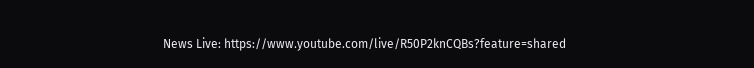News Live: https://www.youtube.com/live/R50P2knCQBs?feature=shared